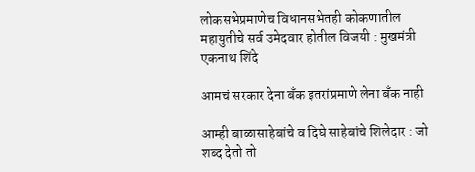लोकसभेप्रमाणेच विधानसभेतही कोकणातील महायुतीचे सर्व उमेदवार होतील विजयी : मुखमंत्री एकनाथ शिंदे

आमचं सरकार देना बँक इतरांप्रमाणे लेना बँक नाही

आम्ही बाळासाहेबांचे व दिघे साहेबांचे शिलेदार : जो शब्द देतो तो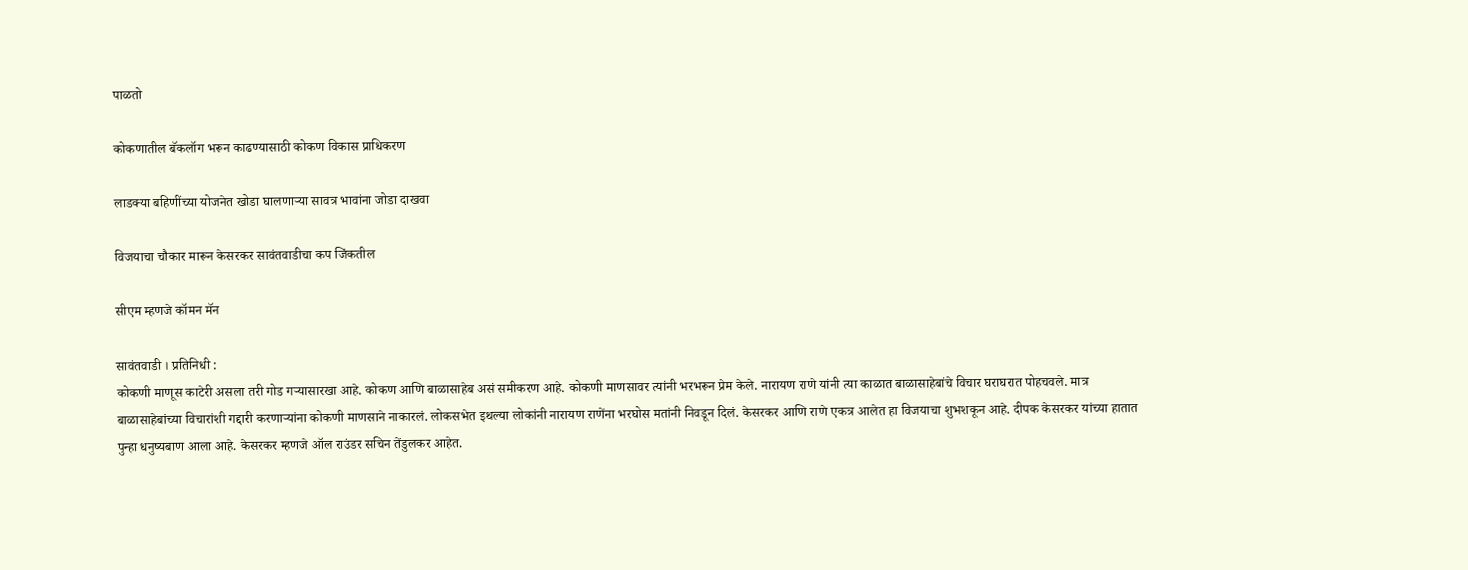पाळतो

कोकणातील बॅकलॉग भरून काढण्यासाठी कोकण विकास प्राधिकरण

लाडक्या बहिणींच्या योजनेत खोडा घालणाऱ्या सावत्र भावांना जोडा दाखवा

विजयाचा चौकार मारून केसरकर सावंतवाडीचा कप जिंकतील

सीएम म्हणजे कॉमन मॅन

सावंतवाडी । प्रतिनिधी :
कोकणी माणूस काटेरी असला तरी गोड गऱ्यासारखा आहे. कोकण आणि बाळासाहेब असं समीकरण आहे. कोकणी माणसावर त्यांनी भरभरून प्रेम केले. नारायण राणे यांनी त्या काळात बाळासाहेबांचे विचार घराघरात पोहचवले. मात्र बाळासाहेबांच्या विचारांशी गद्दारी करणाऱ्यांना कोकणी माणसाने नाकारलं. लोकसभेत इथल्या लोकांनी नारायण राणेंना भरघोस मतांनी निवडून दिलं. केसरकर आणि राणे एकत्र आलेत हा विजयाचा शुभशकून आहे. दीपक केसरकर यांच्या हातात पुन्हा धनुष्यबाण आला आहे. केसरकर म्हणजे ऑल राउंडर सचिन तेंडुलकर आहेत.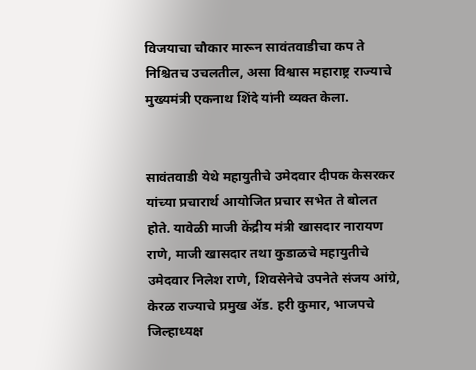विजयाचा चौकार मारून सावंतवाडीचा कप ते निश्चितच उचलतील, असा विश्वास महाराष्ट्र राज्याचे मुख्यमंत्री एकनाथ शिंदे यांनी व्यक्त केला.


सावंतवाडी येथे महायुतीचे उमेदवार दीपक केसरकर यांच्या प्रचारार्थ आयोजित प्रचार सभेत ते बोलत होते. यावेळी माजी केंद्रीय मंत्री खासदार नारायण राणे, माजी खासदार तथा कुडाळचे महायुतीचे उमेदवार निलेश राणे, शिवसेनेचे उपनेते संजय आंग्रे, केरळ राज्याचे प्रमुख ॲड. हरी कुमार, भाजपचे जिल्हाध्यक्ष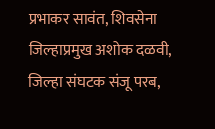प्रभाकर सावंत, शिवसेना जिल्हाप्रमुख अशोक दळवी, जिल्हा संघटक संजू परब,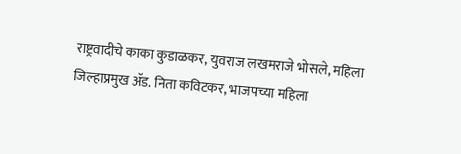राष्ट्रवादीचे काका कुडाळकर, युवराज लखमराजे भोसले, महिला जिल्हाप्रमुख ॲड. निता कविटकर, भाजपच्या महिला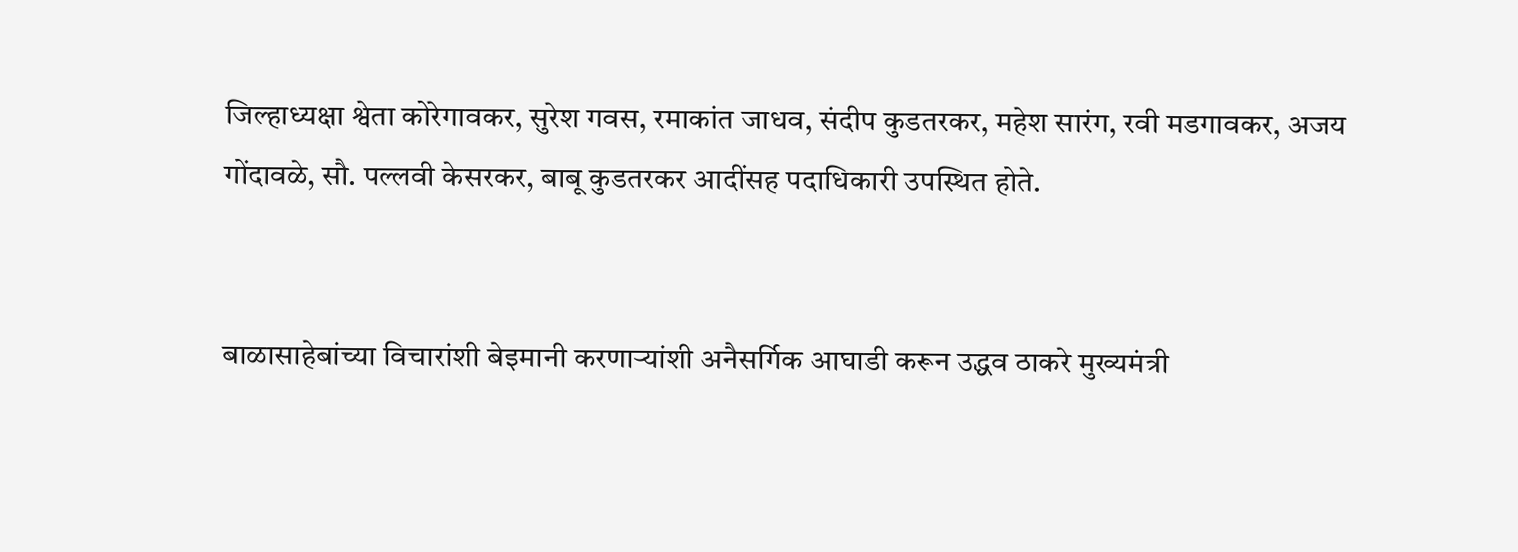जिल्हाध्यक्षा श्वेता कोरेगावकर, सुरेश गवस, रमाकांत जाधव, संदीप कुडतरकर, महेश सारंग, रवी मडगावकर, अजय गोंदावळे, सौ. पल्लवी केसरकर, बाबू कुडतरकर आदींसह पदाधिकारी उपस्थित होते.


बाळासाहेबांच्या विचारांशी बेइमानी करणाऱ्यांशी अनैसर्गिक आघाडी करून उद्धव ठाकरे मुख्यमंत्री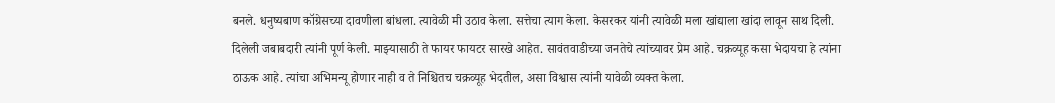बनले. धनुष्यबाण कॉग्रेसच्या दावणीला बांधला. त्यावेळी मी उठाव केला. सत्तेचा त्याग केला. केसरकर यांनी त्यावेळी मला खांद्याला खांदा लावून साथ दिली. दिलेली जबाबदारी त्यांनी पूर्ण केली. माझ्यासाठी ते फायर फायटर सारखे आहेत. सावंतवाडीच्या जनतेचे त्यांच्यावर प्रेम आहे. चक्रव्यूह कसा भेदायचा हे त्यांना ठाऊक आहे. त्यांचा अभिमन्यू होणार नाही व ते निश्चितच चक्रव्यूह भेदतील, असा विश्वास त्यांनी यावेळी व्यक्त केला.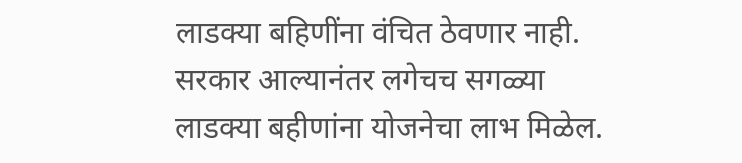लाडक्या बहिणींना वंचित ठेवणार नाही. सरकार आल्यानंतर लगेचच सगळ्या लाडक्या बहीणांना योजनेचा लाभ मिळेल.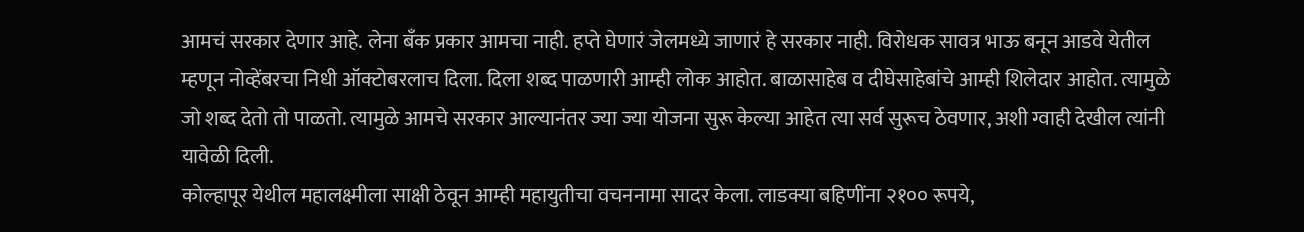आमचं सरकार देणार आहे. लेना बँक प्रकार आमचा नाही. हप्ते घेणारं जेलमध्ये जाणारं हे सरकार नाही. विरोधक सावत्र भाऊ बनून आडवे येतील म्हणून नोव्हेंबरचा निधी ऑक्टोबरलाच दिला. दिला शब्द पाळणारी आम्ही लोक आहोत. बाळासाहेब व दीघेसाहेबांचे आम्ही शिलेदार आहोत. त्यामुळे जो शब्द देतो तो पाळतो. त्यामुळे आमचे सरकार आल्यानंतर ज्या ज्या योजना सुरू केल्या आहेत त्या सर्व सुरूच ठेवणार, अशी ग्वाही देखील त्यांनी यावेळी दिली.
कोल्हापूर येथील महालक्ष्मीला साक्षी ठेवून आम्ही महायुतीचा वचननामा सादर केला. लाडक्या बहिणींना २१०० रूपये,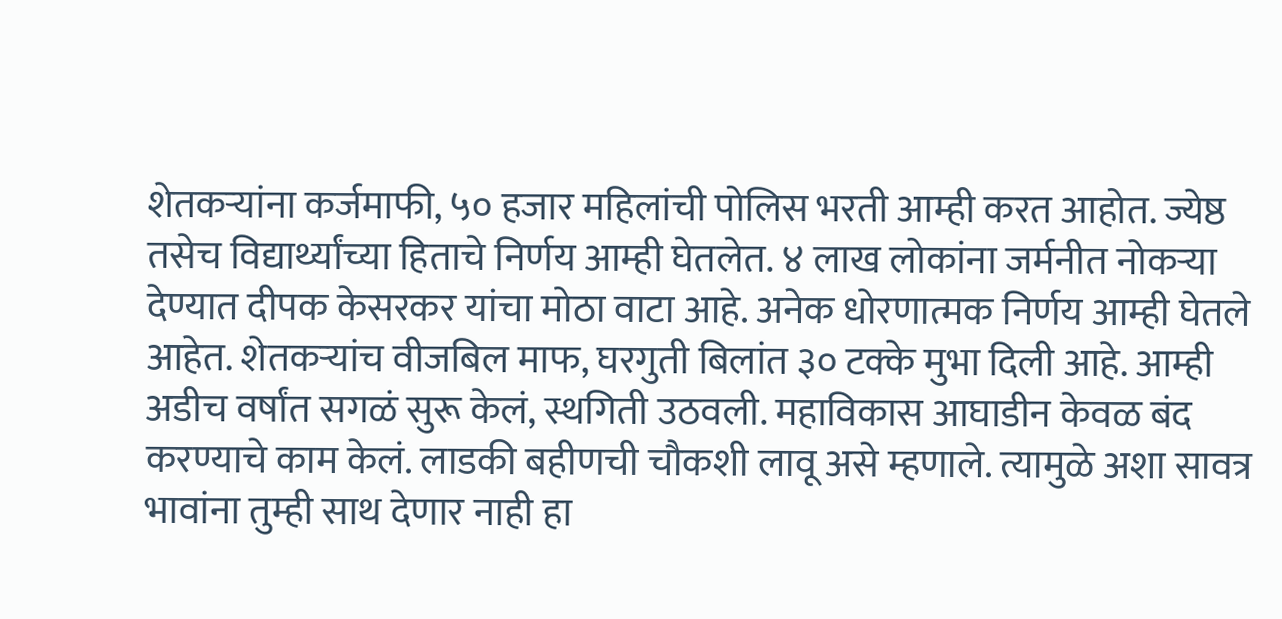शेतकऱ्यांना कर्जमाफी, ५० हजार महिलांची पोलिस भरती आम्ही करत आहोत. ज्येष्ठ तसेच विद्यार्थ्यांच्या हिताचे निर्णय आम्ही घेतलेत‌. ४ लाख लोकांना जर्मनीत नोकऱ्या देण्यात दीपक केसरकर यांचा मोठा वाटा आहे. अनेक धोरणात्मक निर्णय आम्ही घेतले आहेत. शेतकऱ्यांच वीजबिल माफ, घरगुती बिलांत ३० टक्के मुभा दिली आहे‌. आम्ही अडीच वर्षांत सगळं सुरू केलं, स्थगिती उठवली. महाविकास आघाडीन केवळ बंद करण्याचे काम केलं. लाडकी बहीणची चौकशी लावू असे म्हणाले. त्यामुळे अशा सावत्र भावांना तुम्ही साथ देणार नाही हा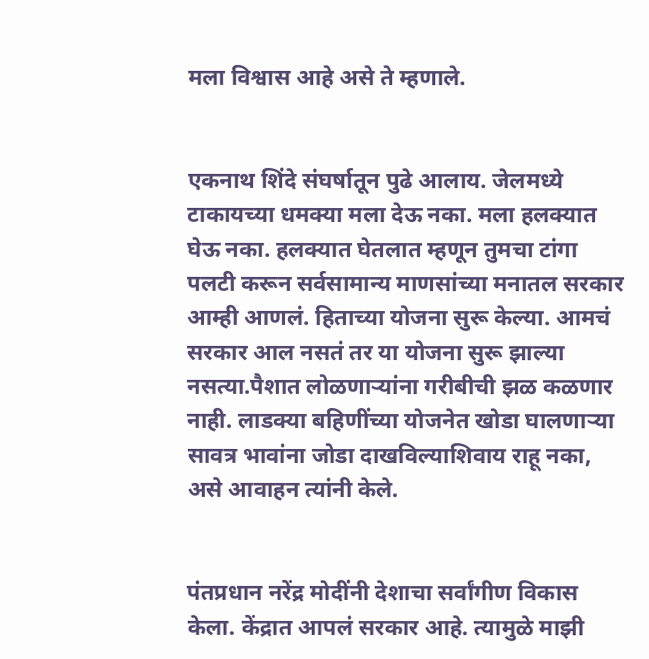मला विश्वास आहे असे ते म्हणाले.


एकनाथ शिंदे संघर्षातून पुढे आलाय. जेलमध्ये टाकायच्या धमक्या मला देऊ नका. मला हलक्यात घेऊ नका. हलक्यात घेतलात म्हणून तुमचा टांगा पलटी करून सर्वसामान्य माणसांच्या मनातल सरकार आम्ही आणलं. हिताच्या योजना सुरू केल्या. आमचं सरकार आल नसतं तर या योजना सुरू झाल्या नसत्या.पैशात लोळणाऱ्यांना गरीबीची झळ कळणार नाही. लाडक्या बहिणींच्या योजनेत खोडा घालणाऱ्या सावत्र भावांना जोडा दाखविल्याशिवाय राहू नका, असे आवाहन त्यांनी केले.


पंतप्रधान नरेंद्र मोदींनी देशाचा सर्वांगीण विकास केला. केंद्रात आपलं सरकार आहे. त्यामुळे माझी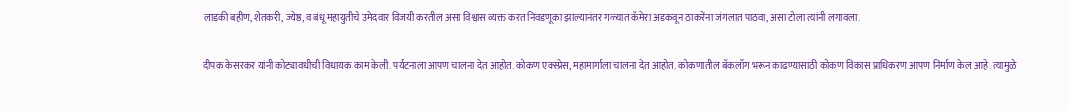लाडकी बहीण, शेतकरी, ज्येष्ठ, व बंधू महायुतीचे उमेदवार विजयी करतील असा विश्वास व्यक्त करत निवडणूका झाल्यानंतर गळ्यात कॅमेरा अडकवून ठाकरेंना जंगलात पाठवा, असा टोला त्यांनी लगावला.

दीपक केसरकर यांनी कोट्यावधीची विधायक काम केली. पर्यटनाला आपण चालना देत आहोत. कोकण एक्स्प्रेस, महामार्गाला चालना देत आहोत. कोकणातील बॅकलॉग भरून काढण्यासाठी कोकण विकास प्राधिकरण आपण निर्माण केल आहे. त्यामुळे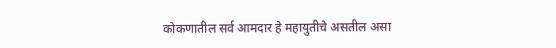कोकणातील सर्व आमदार हे महायुतीचे असतील असा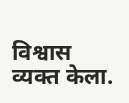विश्वास व्यक्त केला.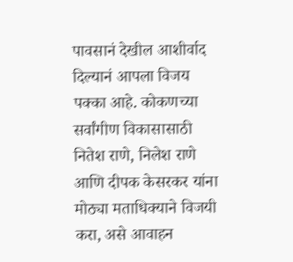पावसानं देखील आशीर्वाद दिल्यानं आपला विजय पक्का आहे. कोकणच्या सर्वांगीण विकासासाठी नितेश राणे, निलेश राणे आणि दीपक केसरकर यांना मोठ्या मताधिक्याने विजयी करा, असे आवाहन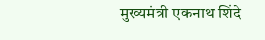मुख्यमंत्री एकनाथ शिंदे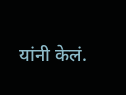यांनी केलं.